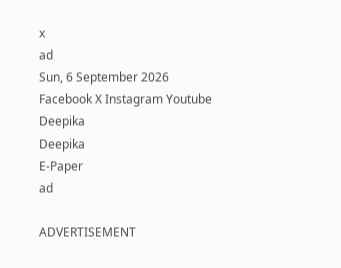x
ad
Sun, 6 September 2026
Facebook X Instagram Youtube
Deepika
Deepika
E-Paper
ad

ADVERTISEMENT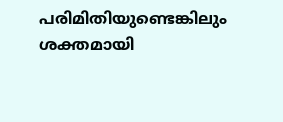പരിമിതിയുണ്ടെങ്കിലും ശക്തമായി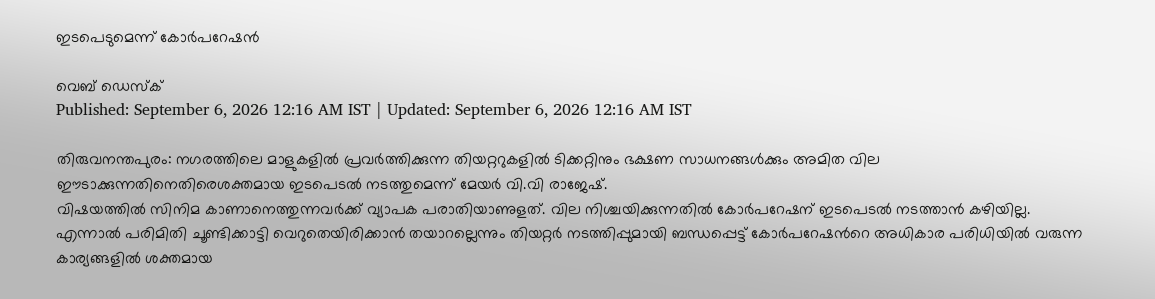ഇടപെടുമെന്ന് കോർപറേഷൻ

വെബ് ഡെസ്ക്
Published: September 6, 2026 12:16 AM IST | Updated: September 6, 2026 12:16 AM IST

തിരുവനന്തപുരം: നഗരത്തിലെ മാളുകളിൽ പ്രവർത്തിക്കുന്ന തിയറ്ററുകളിൽ ടിക്കറ്റിനും ഭക്ഷണ സാധനങ്ങൾക്കും അമിത വില ഈടാക്കുന്നതിനെതിരെശക്തമായ ഇടപെടൽ നടത്തുമെന്ന് മേയർ വി.വി രാജേഷ്.
വിഷയത്തിൽ സിനിമ കാണാനെത്തുന്നവർക്ക് വ്യാപക പരാതിയാണുളത്. വില നിശ്ചയിക്കുന്നതിൽ കോർപറേഷന് ഇടപെടൽ നടത്താൻ കഴിയില്ല. എന്നാൽ പരിമിതി ചൂണ്ടിക്കാട്ടി വെറുതെയിരിക്കാൻ തയാറല്ലെന്നും തിയറ്റർ നടത്തിപ്പുമായി ബന്ധപ്പെട്ട് കോർപറേഷന്‍റെ അധികാര പരിധിയിൽ വരുന്ന കാര്യങ്ങളിൽ ശക്തമായ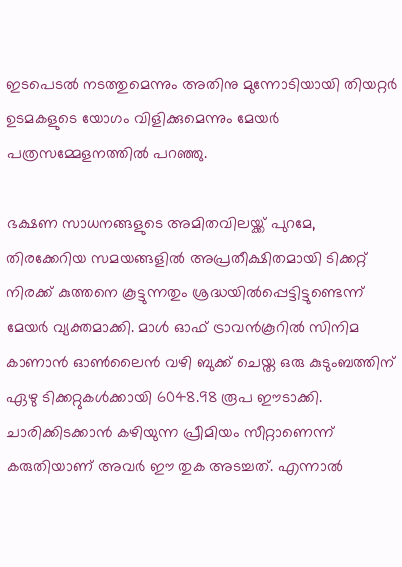ഇടപെടൽ നടത്തുമെന്നും അതിനു മുന്നോടിയായി തിയറ്റർ ഉടമകളുടെ യോഗം വിളിക്കുമെന്നും മേയർ പത്രസമ്മേളനത്തിൽ പറഞ്ഞു.

ഭക്ഷണ സാധനങ്ങളുടെ അമിതവിലയ്ക്ക് പുറമേ, തിരക്കേറിയ സമയങ്ങളിൽ അപ്രതീക്ഷിതമായി ടിക്കറ്റ് നിരക്ക് കുത്തനെ കൂട്ടുന്നതും ശ്രദ്ധയിൽപ്പെട്ടിട്ടുണ്ടെന്ന് മേയർ വ്യക്തമാക്കി. മാൾ ഓഫ് ട്രാവൻകൂറിൽ സിനിമ കാണാൻ ഓണ്‍ലൈൻ വഴി ബുക്ക് ചെയ്ത ഒരു കുടുംബത്തിന് ഏഴു ടിക്കറ്റുകൾക്കായി 6048.98 രൂപ ഈടാക്കി. ചാരിക്കിടക്കാൻ കഴിയുന്ന പ്രീമിയം സീറ്റാണെന്ന് കരുതിയാണ് അവർ ഈ തുക അടച്ചത്. എന്നാൽ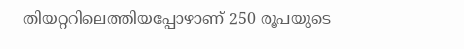തിയറ്ററിലെത്തിയപ്പോഴാണ് 250 രൂപയുടെ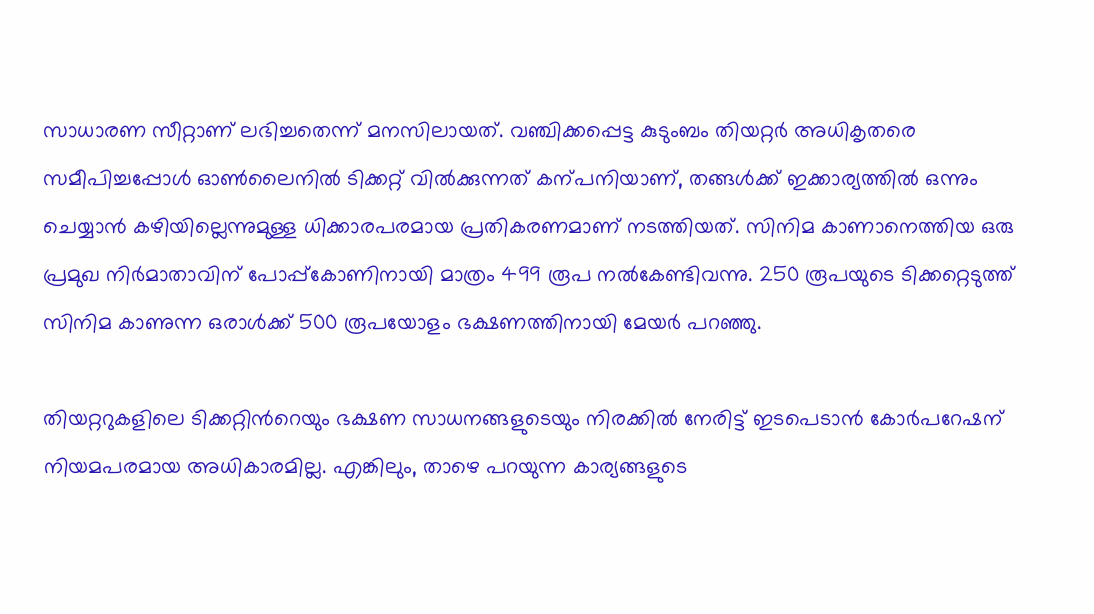സാധാരണ സീറ്റാണ് ലഭിച്ചതെന്ന് മനസിലായത്. വഞ്ചിക്കപ്പെട്ട കുടുംബം തിയറ്റർ അധികൃതരെ സമീപിച്ചപ്പോൾ ഓണ്‍ലൈനിൽ ടിക്കറ്റ് വിൽക്കുന്നത് കന്പനിയാണ്, തങ്ങൾക്ക് ഇക്കാര്യത്തിൽ ഒന്നും ചെയ്യാൻ കഴിയില്ലെന്നുമുള്ള ധിക്കാരപരമായ പ്രതികരണമാണ് നടത്തിയത്. സിനിമ കാണാനെത്തിയ ഒരു പ്രമുഖ നിർമാതാവിന് പോപ്പ്കോണിനായി മാത്രം 499 രൂപ നൽകേണ്ടിവന്നു. 250 രൂപയുടെ ടിക്കറ്റെടുത്ത് സിനിമ കാണുന്ന ഒരാൾക്ക് 500 രൂപയോളം ഭക്ഷണത്തിനായി മേയർ പറഞ്ഞു.

തിയറ്ററുകളിലെ ടിക്കറ്റിന്‍റെയും ഭക്ഷണ സാധനങ്ങളുടെയും നിരക്കിൽ നേരിട്ട് ഇടപെടാൻ കോർപറേഷന് നിയമപരമായ അധികാരമില്ല. എങ്കിലും, താഴെ പറയുന്ന കാര്യങ്ങളുടെ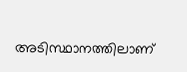അടിസ്ഥാനത്തിലാണ്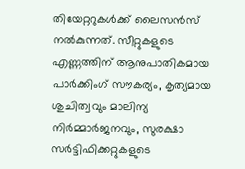തിയേറ്ററുകൾക്ക് ലൈസൻസ് നൽകുന്നത്. സീറ്റുകളുടെ എണ്ണത്തിന് ആനുപാതികമായ പാർക്കിംഗ് സൗകര്യം, കൃത്യമായ ശുചിത്വവും മാലിന്യ നിർമ്മാർജനവും, സുരക്ഷാ സർട്ടിഫിക്കറ്റുകളുടെ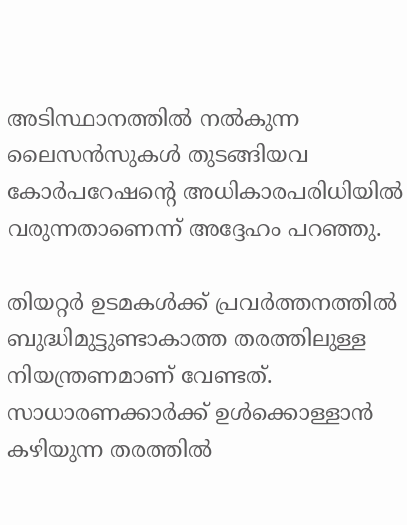അടിസ്ഥാനത്തിൽ നൽകുന്ന ലൈസൻസുകൾ തുടങ്ങിയവ കോർപറേഷന്‍റെ അധികാരപരിധിയിൽ വരുന്നതാണെന്ന് അദ്ദേഹം പറഞ്ഞു.

തിയറ്റർ ഉടമകൾക്ക് പ്രവർത്തനത്തിൽ ബുദ്ധിമുട്ടുണ്ടാകാത്ത തരത്തിലുള്ള നിയന്ത്രണമാണ് വേണ്ടത്. സാധാരണക്കാർക്ക് ഉൾക്കൊള്ളാൻ കഴിയുന്ന തരത്തിൽ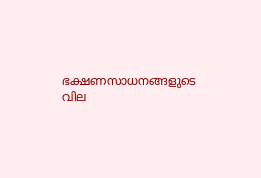ഭക്ഷണസാധനങ്ങളുടെ വില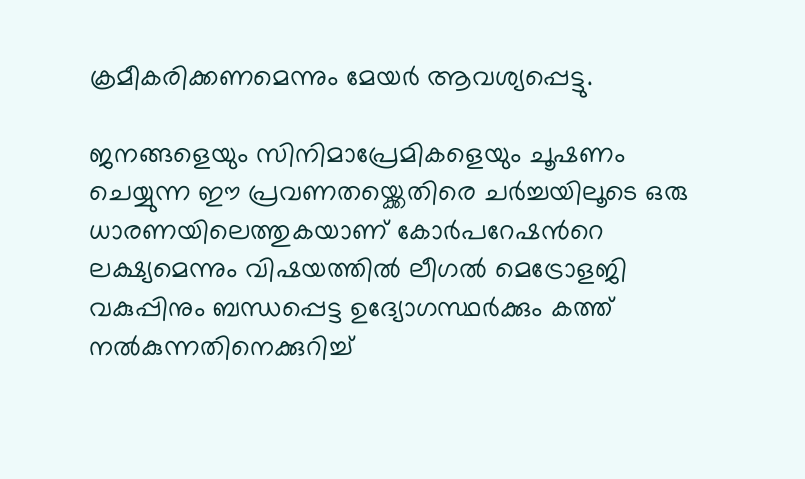ക്രമീകരിക്കണമെന്നും മേയർ ആവശ്യപ്പെട്ടു.

ജനങ്ങളെയും സിനിമാപ്രേമികളെയും ചൂഷണം ചെയ്യുന്ന ഈ പ്രവണതയ്ക്കെതിരെ ചർച്ചയിലൂടെ ഒരു ധാരണയിലെത്തുകയാണ് കോർപറേഷന്‍റെ ലക്ഷ്യമെന്നും വിഷയത്തിൽ ലീഗൽ മെട്രോളജി വകുപ്പിനും ബന്ധപ്പെട്ട ഉദ്യോഗസ്ഥർക്കും കത്ത് നൽകുന്നതിനെക്കുറിച്ച്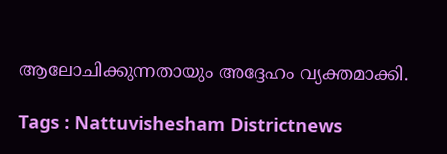ആലോചിക്കുന്നതായും അദ്ദേഹം വ്യക്തമാക്കി.

Tags : Nattuvishesham Districtnews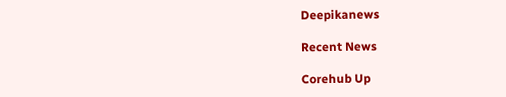Deepikanews

Recent News

Corehub Up